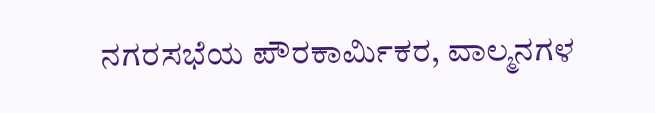ನಗರಸಭೆಯ ಪೌರಕಾರ್ಮಿಕರ, ವಾಲ್ಮನಗಳ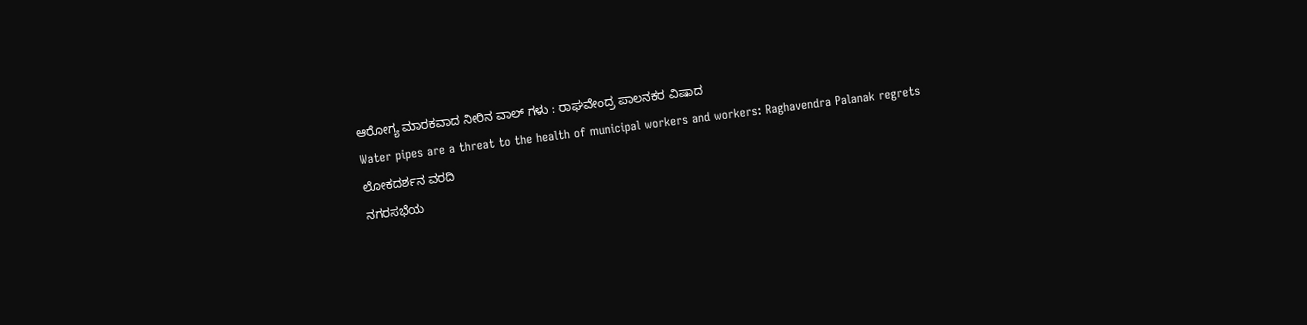ಆರೋಗ್ಯ ಮಾರಕವಾದ ನೀರಿನ ವಾಲ್ ಗಳು : ರಾಘವೇಂದ್ರ ಪಾಲನಕರ ವಿಷಾದ
Water pipes are a threat to the health of municipal workers and workers: Raghavendra Palanak regrets
ಲೋಕದರ್ಶನ ವರದಿ
ನಗರಸಭೆಯ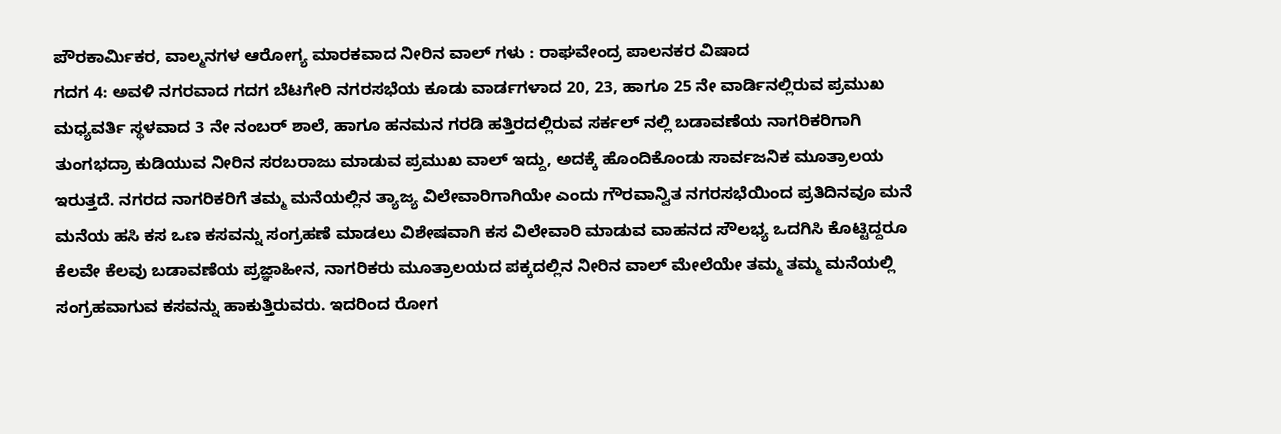ಪೌರಕಾರ್ಮಿಕರ, ವಾಲ್ಮನಗಳ ಆರೋಗ್ಯ ಮಾರಕವಾದ ನೀರಿನ ವಾಲ್ ಗಳು : ರಾಘವೇಂದ್ರ ಪಾಲನಕರ ವಿಷಾದ
ಗದಗ 4: ಅವಳಿ ನಗರವಾದ ಗದಗ ಬೆಟಗೇರಿ ನಗರಸಭೆಯ ಕೂಡು ವಾರ್ಡಗಳಾದ 20, 23, ಹಾಗೂ 25 ನೇ ವಾರ್ಡಿನಲ್ಲಿರುವ ಪ್ರಮುಖ ಮಧ್ಯವರ್ತಿ ಸ್ಥಳವಾದ 3 ನೇ ನಂಬರ್ ಶಾಲೆ, ಹಾಗೂ ಹನಮನ ಗರಡಿ ಹತ್ತಿರದಲ್ಲಿರುವ ಸರ್ಕಲ್ ನಲ್ಲಿ ಬಡಾವಣೆಯ ನಾಗರಿಕರಿಗಾಗಿ ತುಂಗಭದ್ರಾ ಕುಡಿಯುವ ನೀರಿನ ಸರಬರಾಜು ಮಾಡುವ ಪ್ರಮುಖ ವಾಲ್ ಇದ್ದು, ಅದಕ್ಕೆ ಹೊಂದಿಕೊಂಡು ಸಾರ್ವಜನಿಕ ಮೂತ್ರಾಲಯ ಇರುತ್ತದೆ. ನಗರದ ನಾಗರಿಕರಿಗೆ ತಮ್ಮ ಮನೆಯಲ್ಲಿನ ತ್ಯಾಜ್ಯ ವಿಲೇವಾರಿಗಾಗಿಯೇ ಎಂದು ಗೌರವಾನ್ವಿತ ನಗರಸಭೆಯಿಂದ ಪ್ರತಿದಿನವೂ ಮನೆ ಮನೆಯ ಹಸಿ ಕಸ ಒಣ ಕಸವನ್ನು ಸಂಗ್ರಹಣೆ ಮಾಡಲು ವಿಶೇಷವಾಗಿ ಕಸ ವಿಲೇವಾರಿ ಮಾಡುವ ವಾಹನದ ಸೌಲಭ್ಯ ಒದಗಿಸಿ ಕೊಟ್ಟಿದ್ದರೂ ಕೆಲವೇ ಕೆಲವು ಬಡಾವಣೆಯ ಪ್ರಜ್ಞಾಹೀನ, ನಾಗರಿಕರು ಮೂತ್ರಾಲಯದ ಪಕ್ಕದಲ್ಲಿನ ನೀರಿನ ವಾಲ್ ಮೇಲೆಯೇ ತಮ್ಮ ತಮ್ಮ ಮನೆಯಲ್ಲಿ ಸಂಗ್ರಹವಾಗುವ ಕಸವನ್ನು ಹಾಕುತ್ತಿರುವರು. ಇದರಿಂದ ರೋಗ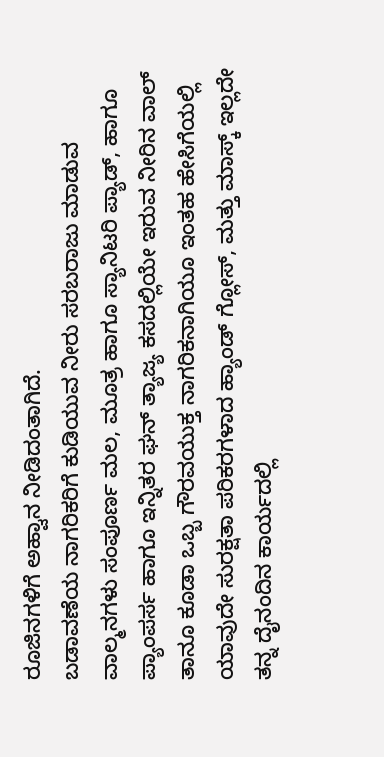ರೂಜಿನಗಳಿಗೆ ಅಹ್ವಾನ ನೀಡಿದಂತಾಗಿದೆ.
ಬಡಾವಣೆಯ ನಾಗರಿಕರಿಗೆ ಕುಡಿಯುವ ನೀರು ಸರಬರಾಜು ಮಾಡುವ ವಾಲ್ಮನಗಳು ಸಂಪೂರ್ಣ ಮಲ, ಮೂತ್ರ ಹಾಗೂ ಸ್ಯಾನಿಟರಿ ಪ್ಯಾಡ್, ಹಾಗೂ ಪ್ಯಾಂಪರ್ಸ ಹಾಗೂ ಇನ್ನಿತರ ಘನ್ ತ್ಯಾಜ್ಯ ಕಸದಲ್ಲಿಯೇ ಇರುವ ನೀರಿನ ವಾಲ್ ತಾನೂ ಕೂಡಾ ಒಬ್ಬ ಗೌರವಯುಕ್ತ ನಾಗರಿಕನಾಗಿಯೂ ಇಂತಹ ಹೇಸಿಗೆಯಲ್ಲಿ ಯಾವುದೇ ಸುರಕ್ಷತಾ ಪರಿಕರಗಳಾದ ಹ್ಯಾಂಡ್ ಗ್ಲೋಸ್, ಮತ್ತು ಮಾಸ್ಕ್ ಇಲ್ಲದೇ ತನ್ನ ದೈನಂದಿನ ಕಾರ್ಯದಲ್ಲಿ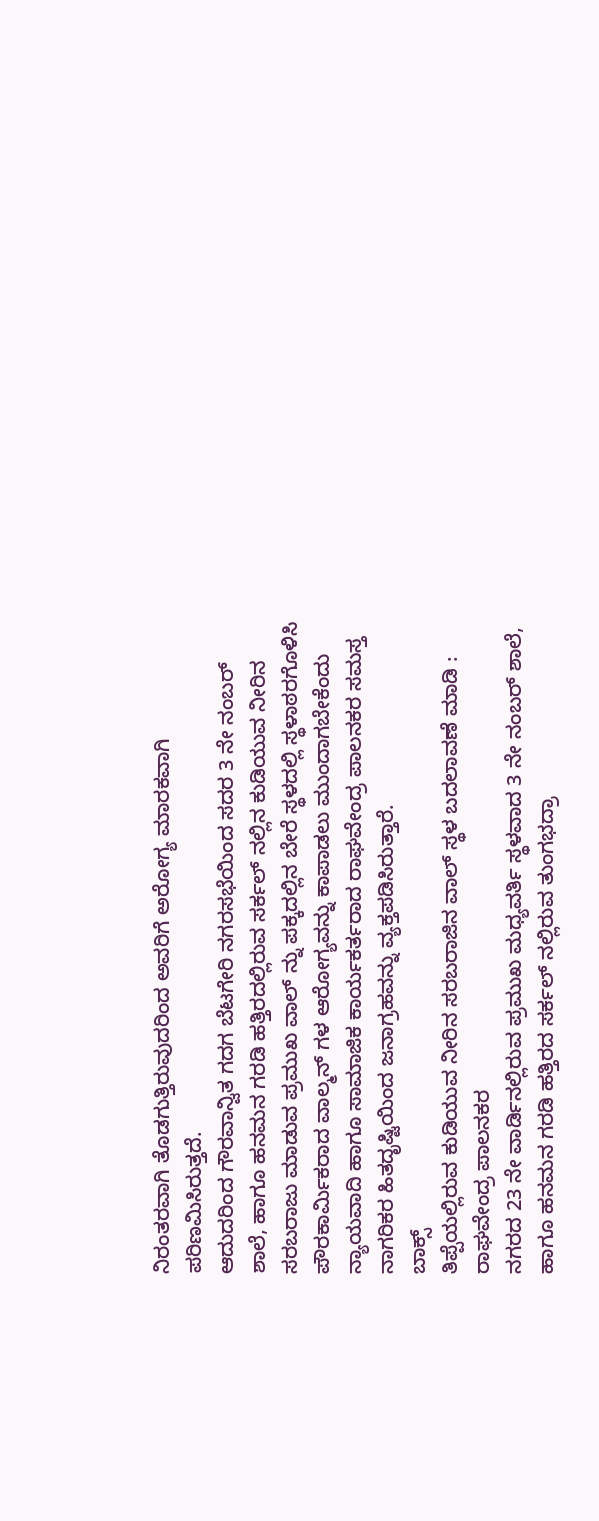ನಿರಂತರವಾಗಿ ತೊಡಗುತ್ತಿರುವುದರಿಂದ ಅವರಿಗೆ ಅರೋಗ್ಯ ಮಾರಕವಾಗಿ ಪರಿಣಮಿಸಿರುತ್ತದೆ.
ಆದುದರಿಂದ ಗೌರವಾನ್ವಿತ ಗದಗ ಬೆಟಗೇರಿ ನಗರಸಭೆಯಿಂದ ಸದರ 3 ನೇ ನಂಬರ್ ಶಾಲೆ, ಹಾಗೂ ಹನಮನ ಗರಡಿ ಹತ್ತಿರದಲ್ಲಿರುವ ಸರ್ಕಲ್ ನಲ್ಲಿನ ಕುಡಿಯುವ ನೀರಿನ ಸರಬರಾಜು ಮಾಡುವ ಪ್ರಮುಖ ವಾಲ್ ನ್ನು ಪಕ್ಕದಲ್ಲಿನ ಬೇರೆ ಸ್ಥಳದಲ್ಲಿ ಸ್ಥಳಾಠರಗೊಳಿಸಿ ಪೌರಕಾರ್ಮಿಕರಾದ ವಾಲ್ಮನ್ ಗಳ ಆರೋಗ್ಯವನ್ನು ಕಾಪಾಡಲು ಮುಂದಾಗಬೇಕೆಂದು ನ್ಯಾಯವಾದಿ ಹಾಗೂ ಸಾಮಾಜಿಕ ಕಾರ್ಯಕರ್ತರಾದ ರಾಘವೇಂದ್ರ ಪಾಲನಕರ ಸಮಸ್ತ ನಾಗರಿಕರ ಹಿತದೃಷ್ಟಿಯಿಂದ ಜನಾಗ್ರಹವನ್ನು ವ್ಯಕ್ತಪಡಿಸಿರುತ್ತಾರೆ.
ಬಾಕ್ಸ್
ತಿಪ್ಪೆಯಲ್ಲಿರುವ ಕುಡಿಯುವ ನೀರಿನ ಸರಬರಾಜಿನ ವಾಲ್ ಸ್ಥಳ ಬದಲಾವಣೆ ಮಾಡಿ : ರಾಘವೇಂದ್ರ ಪಾಲನಕರ
ನಗರದ 23 ನೇ ವಾರ್ಡಿನಲ್ಲಿರುವ ಪ್ರಮುಖ ಮಧ್ಯವರ್ತಿ ಸ್ಥಳವಾದ 3 ನೇ ನಂಬರ್ ಶಾಲೆ, ಹಾಗೂ ಹನಮನ ಗರಡಿ ಹತ್ತಿರದ ಸರ್ಕಲ್ ನಲ್ಲಿರುವ ತುಂಗಭದ್ರಾ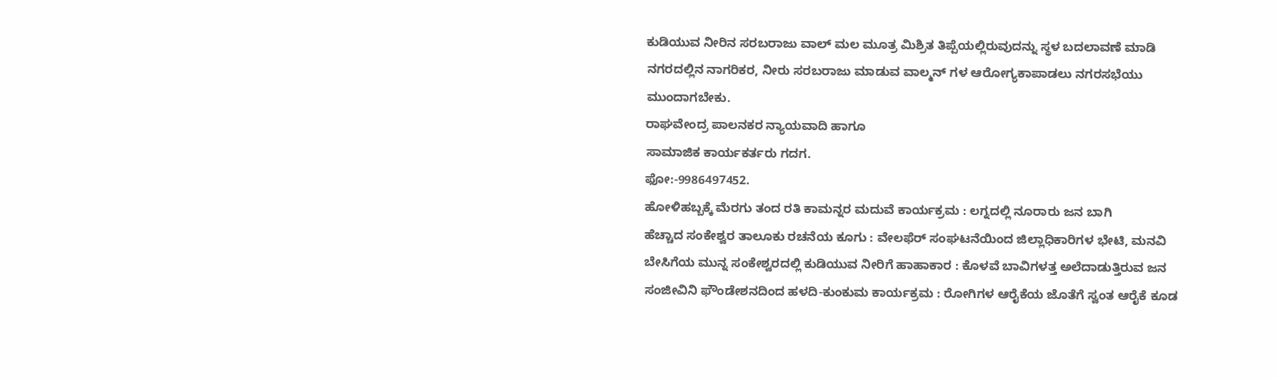ಕುಡಿಯುವ ನೀರಿನ ಸರಬರಾಜು ವಾಲ್ ಮಲ ಮೂತ್ರ ಮಿಶ್ರಿತ ತಿಪ್ಪೆಯಲ್ಲಿರುವುದನ್ನು ಸ್ಥಳ ಬದಲಾವಣೆ ಮಾಡಿ ನಗರದಲ್ಲಿನ ನಾಗರಿಕರ, ನೀರು ಸರಬರಾಜು ಮಾಡುವ ವಾಲ್ಮನ್ ಗಳ ಆರೋಗ್ಯಕಾಪಾಡಲು ನಗರಸಭೆಯು ಮುಂದಾಗಬೇಕು.
ರಾಘವೇಂದ್ರ ಪಾಲನಕರ ನ್ಯಾಯವಾದಿ ಹಾಗೂ
ಸಾಮಾಜಿಕ ಕಾರ್ಯಕರ್ತರು ಗದಗ.
ಫೋ:-9986497452.
ಹೋಳಿಹಬ್ಬಕ್ಕೆ ಮೆರಗು ತಂದ ರತಿ ಕಾಮನ್ನರ ಮದುವೆ ಕಾರ್ಯಕ್ರಮ : ಲಗ್ನದಲ್ಲಿ ನೂರಾರು ಜನ ಬಾಗಿ
ಹೆಚ್ಚಾದ ಸಂಕೇಶ್ವರ ತಾಲೂಕು ರಚನೆಯ ಕೂಗು : ವೇಲಫೆರ್ ಸಂಘಟನೆಯಿಂದ ಜಿಲ್ಲಾಧಿಕಾರಿಗಳ ಭೇಟಿ, ಮನವಿ
ಬೇಸಿಗೆಯ ಮುನ್ನ ಸಂಕೇಶ್ವರದಲ್ಲಿ ಕುಡಿಯುವ ನೀರಿಗೆ ಹಾಹಾಕಾರ : ಕೊಳವೆ ಬಾವಿಗಳತ್ತ ಅಲೆದಾಡುತ್ತಿರುವ ಜನ
ಸಂಜೀವಿನಿ ಫೌಂಡೇಶನದಿಂದ ಹಳದಿ-ಕುಂಕುಮ ಕಾರ್ಯಕ್ರಮ : ರೋಗಿಗಳ ಆರೈಕೆಯ ಜೊತೆಗೆ ಸ್ವಂತ ಆರೈಕೆ ಕೂಡ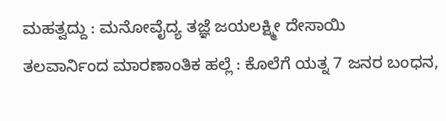ಮಹತ್ವದ್ದು : ಮನೋವೈದ್ಯ ತಜ್ಞೆ ಜಯಲಕ್ಷ್ಮೀ ದೇಸಾಯಿ
ತಲವಾರ್ನಿಂದ ಮಾರಣಾಂತಿಕ ಹಲ್ಲೆ : ಕೊಲೆಗೆ ಯತ್ನ 7 ಜನರ ಬಂಧನ,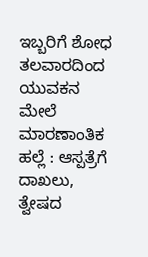ಇಬ್ಬರಿಗೆ ಶೋಧ
ತಲವಾರದಿಂದ ಯುವಕನ ಮೇಲೆ ಮಾರಣಾಂತಿಕ ಹಲ್ಲೆ : ಆಸ್ಪತ್ರೆಗೆ ದಾಖಲು, ತ್ವೇಷದ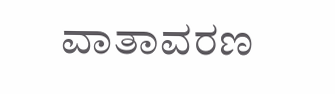ವಾತಾವರಣ